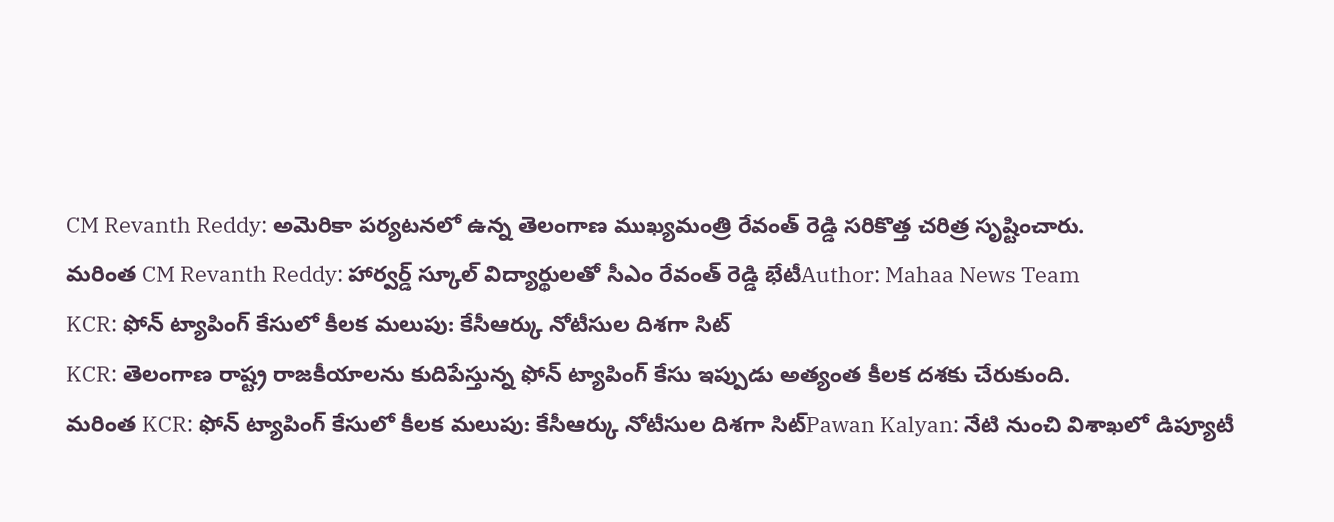CM Revanth Reddy: అమెరికా పర్యటనలో ఉన్న తెలంగాణ ముఖ్యమంత్రి రేవంత్ రెడ్డి సరికొత్త చరిత్ర సృష్టించారు.
మరింత CM Revanth Reddy: హార్వర్డ్ స్కూల్ విద్యార్థులతో సీఎం రేవంత్ రెడ్డి భేటీAuthor: Mahaa News Team
KCR: ఫోన్ ట్యాపింగ్ కేసులో కీలక మలుపు: కేసీఆర్కు నోటీసుల దిశగా సిట్
KCR: తెలంగాణ రాష్ట్ర రాజకీయాలను కుదిపేస్తున్న ఫోన్ ట్యాపింగ్ కేసు ఇప్పుడు అత్యంత కీలక దశకు చేరుకుంది.
మరింత KCR: ఫోన్ ట్యాపింగ్ కేసులో కీలక మలుపు: కేసీఆర్కు నోటీసుల దిశగా సిట్Pawan Kalyan: నేటి నుంచి విశాఖలో డిప్యూటీ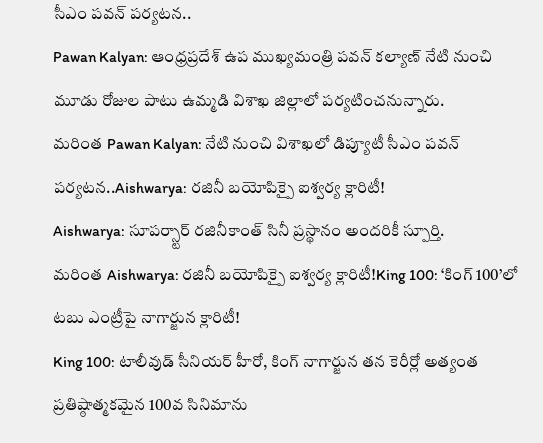సీఎం పవన్ పర్యటన..
Pawan Kalyan: ఆంధ్రప్రదేశ్ ఉప ముఖ్యమంత్రి పవన్ కల్యాణ్ నేటి నుంచి మూడు రోజుల పాటు ఉమ్మడి విశాఖ జిల్లాలో పర్యటించనున్నారు.
మరింత Pawan Kalyan: నేటి నుంచి విశాఖలో డిప్యూటీ సీఎం పవన్ పర్యటన..Aishwarya: రజినీ బయోపిక్పై ఐశ్వర్య క్లారిటీ!
Aishwarya: సూపర్స్టార్ రజినీకాంత్ సినీ ప్రస్థానం అందరికీ స్పూర్తి.
మరింత Aishwarya: రజినీ బయోపిక్పై ఐశ్వర్య క్లారిటీ!King 100: ‘కింగ్ 100’లో టబు ఎంట్రీపై నాగార్జున క్లారిటీ!
King 100: టాలీవుడ్ సీనియర్ హీరో, కింగ్ నాగార్జున తన కెరీర్లో అత్యంత ప్రతిష్ఠాత్మకమైన 100వ సినిమాను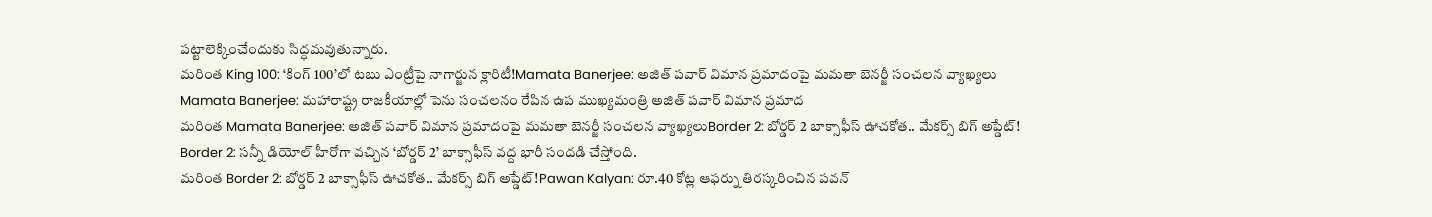పట్టాలెక్కించేందుకు సిద్ధమవుతున్నారు.
మరింత King 100: ‘కింగ్ 100’లో టబు ఎంట్రీపై నాగార్జున క్లారిటీ!Mamata Banerjee: అజిత్ పవార్ విమాన ప్రమాదంపై మమతా బెనర్జీ సంచలన వ్యాఖ్యలు
Mamata Banerjee: మహారాష్ట్ర రాజకీయాల్లో పెను సంచలనం రేపిన ఉప ముఖ్యమంత్రి అజిత్ పవార్ విమాన ప్రమాద
మరింత Mamata Banerjee: అజిత్ పవార్ విమాన ప్రమాదంపై మమతా బెనర్జీ సంచలన వ్యాఖ్యలుBorder 2: బోర్డర్ 2 బాక్సాఫీస్ ఊచకోత.. మేకర్స్ బిగ్ అప్డేట్!
Border 2: సన్నీ డియోల్ హీరోగా వచ్చిన ‘బోర్డర్ 2’ బాక్సాఫీస్ వద్ద భారీ సందడి చేస్తోంది.
మరింత Border 2: బోర్డర్ 2 బాక్సాఫీస్ ఊచకోత.. మేకర్స్ బిగ్ అప్డేట్!Pawan Kalyan: రూ.40 కోట్ల ఆఫర్ను తిరస్కరించిన పవన్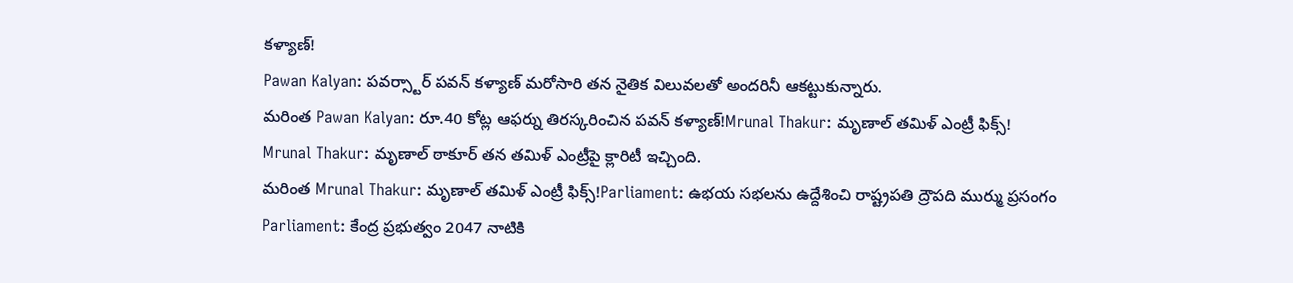కళ్యాణ్!
Pawan Kalyan: పవర్స్టార్ పవన్ కళ్యాణ్ మరోసారి తన నైతిక విలువలతో అందరినీ ఆకట్టుకున్నారు.
మరింత Pawan Kalyan: రూ.40 కోట్ల ఆఫర్ను తిరస్కరించిన పవన్ కళ్యాణ్!Mrunal Thakur: మృణాల్ తమిళ్ ఎంట్రీ ఫిక్స్!
Mrunal Thakur: మృణాల్ ఠాకూర్ తన తమిళ్ ఎంట్రీపై క్లారిటీ ఇచ్చింది.
మరింత Mrunal Thakur: మృణాల్ తమిళ్ ఎంట్రీ ఫిక్స్!Parliament: ఉభయ సభలను ఉద్దేశించి రాష్ట్రపతి ద్రౌపది ముర్ము ప్రసంగం
Parliament: కేంద్ర ప్రభుత్వం 2047 నాటికి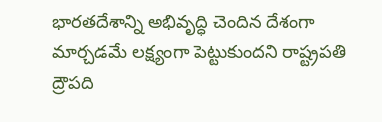భారతదేశాన్ని అభివృద్ధి చెందిన దేశంగా మార్చడమే లక్ష్యంగా పెట్టుకుందని రాష్ట్రపతి ద్రౌపది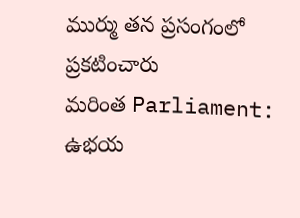ముర్ము తన ప్రసంగంలో ప్రకటించారు
మరింత Parliament: ఉభయ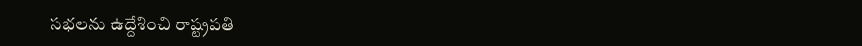సభలను ఉద్దేశించి రాష్ట్రపతి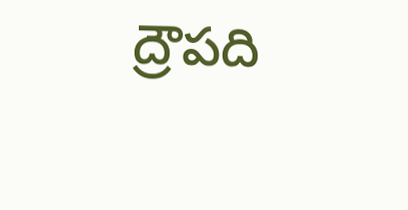ద్రౌపది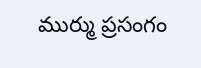ముర్ము ప్రసంగం